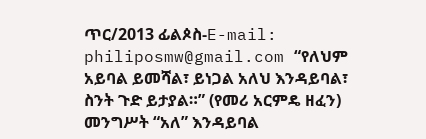ጥር/2013 ፊልጶስ-E-mail: philiposmw@gmail.com “የለህም አይባል ይመሻል፣ ይነጋል አለህ እንዳይባል፣ ስንት ጉድ ይታያል።” (የመሪ አርምዴ ዘፈን) መንግሥት “አለ” እንዳይባል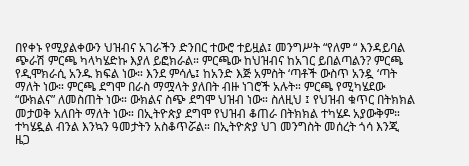በየቀኑ የሚያልቀውን ህዝብና አገራችን ድንበር ተውሮ ተይዟል፤ መንግሥት “የለም “ እንዳይባል ጭራሽ ምርጫ ካላካሄድኩ እያለ ይፎክራል። ምርጫው ከህዝብና ከአገር ይበልጣልን? ምርጫ የዲሞክራሲ አንዱ ክፍል ነው። እንደ ምሳሌ፤ ከአንድ እጅ አምስት ‘ጣቶች ውስጥ አንዷ ‘ጣት ማለት ነው። ምርጫ ደግሞ በራስ ማሟላት ያለበት ብዙ ነገሮች አሉት። ምርጫ የሚካሄደው “ውክልና” ለመስጠት ነው። ውክልና ስጭ ደግሞ ህዝብ ነው። ስለዚህ ፤ የህዝብ ቁጥር በትክክል መታወቅ አለበት ማለት ነው። በኢትዮጵያ ደግሞ የህዝብ ቆጠራ በትክክል ተካሄዶ አያውቅም። ተካሄዷል ብንል እንኳን ዓመታትን አስቆጥሯል። በኢትዮጵያ ህገ መንግስት መሰረት ጎሳ እንጂ ዜጋ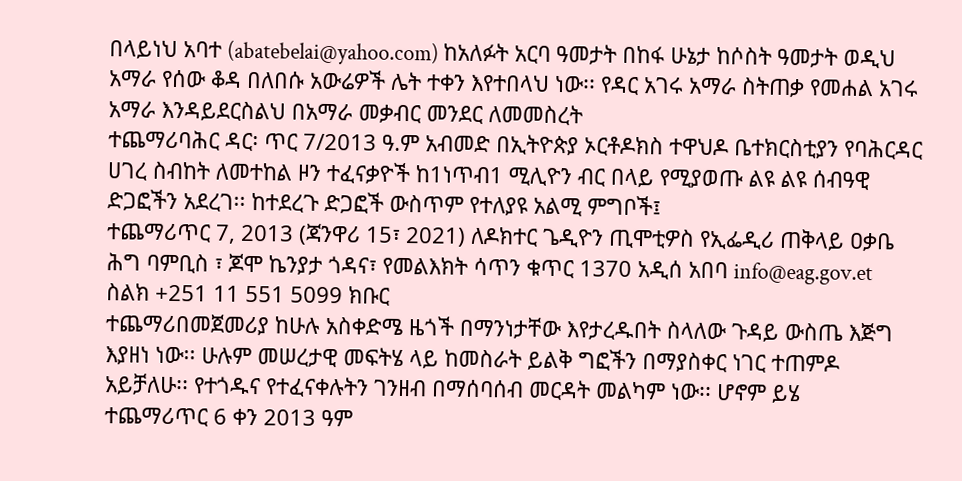በላይነህ አባተ (abatebelai@yahoo.com) ከአለፉት አርባ ዓመታት በከፋ ሁኔታ ከሶስት ዓመታት ወዲህ አማራ የሰው ቆዳ በለበሱ አውሬዎች ሌት ተቀን እየተበላህ ነው፡፡ የዳር አገሩ አማራ ስትጠቃ የመሐል አገሩ አማራ እንዳይደርስልህ በአማራ መቃብር መንደር ለመመስረት
ተጨማሪባሕር ዳር፡ ጥር 7/2013 ዓ.ም አብመድ በኢትዮጵያ ኦርቶዶክስ ተዋህዶ ቤተክርስቲያን የባሕርዳር ሀገረ ስብከት ለመተከል ዞን ተፈናቃዮች ከ1ነጥብ1 ሚሊዮን ብር በላይ የሚያወጡ ልዩ ልዩ ሰብዓዊ ድጋፎችን አደረገ፡፡ ከተደረጉ ድጋፎች ውስጥም የተለያዩ አልሚ ምግቦች፤
ተጨማሪጥር 7, 2013 (ጃንዋሪ 15፣ 2021) ለዶክተር ጌዲዮን ጢሞቲዎስ የኢፌዲሪ ጠቅላይ ዐቃቤ ሕግ ባምቢስ ፣ ጆሞ ኬንያታ ጎዳና፣ የመልእክት ሳጥን ቁጥር 1370 አዲሰ አበባ info@eag.gov.et ስልክ +251 11 551 5099 ክቡር
ተጨማሪበመጀመሪያ ከሁሉ አስቀድሜ ዜጎች በማንነታቸው እየታረዱበት ስላለው ጉዳይ ውስጤ እጅግ እያዘነ ነው፡፡ ሁሉም መሠረታዊ መፍትሄ ላይ ከመስራት ይልቅ ግፎችን በማያስቀር ነገር ተጠምዶ አይቻለሁ፡፡ የተጎዱና የተፈናቀሉትን ገንዘብ በማሰባሰብ መርዳት መልካም ነው፡፡ ሆኖም ይሄ
ተጨማሪጥር 6 ቀን 2013 ዓም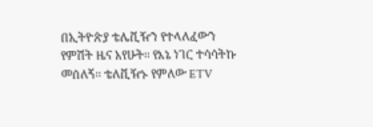በኢትዮጵያ ቴሌቪዥን የተላለፈውን የምሽት ዜና አየሁት፡፡ የእኔ ነገር ተሳሳትኩ መሰለኝ፡፡ ቴለቪዥኑ የምለው ETV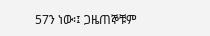57ን ነው፡፤ ጋዜጠኞቹም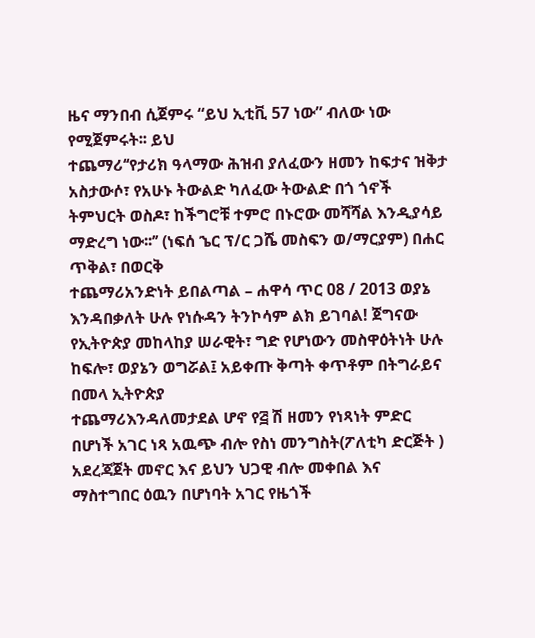ዜና ማንበብ ሲጀምሩ “ይህ ኢቲቪ 57 ነው” ብለው ነው የሚጀምሩት፡፡ ይህ
ተጨማሪ‘‘የታሪክ ዓላማው ሕዝብ ያለፈውን ዘመን ከፍታና ዝቅታ አስታውሶ፣ የአሁኑ ትውልድ ካለፈው ትውልድ በጎ ጎኖች ትምህርት ወስዶ፣ ከችግሮቹ ተምሮ በኑሮው መሻሻል እንዲያሳይ ማድረግ ነው፡፡’’ (ነፍሰ ኄር ፕ/ር ጋሼ መስፍን ወ/ማርያም) በሐር ጥቅል፣ በወርቅ
ተጨማሪአንድነት ይበልጣል – ሐዋሳ ጥር 08 / 2013 ወያኔ እንዳበቃለት ሁሉ የነሱዳን ትንኮሳም ልክ ይገባል! ጀግናው የኢትዮጵያ መከላከያ ሠራዊት፣ ግድ የሆነውን መስዋዕትነት ሁሉ ከፍሎ፣ ወያኔን ወግሯል፤ አይቀጡ ቅጣት ቀጥቶም በትግራይና በመላ ኢትዮጵያ
ተጨማሪእንዳለመታደል ሆኖ የ፭ ሽ ዘመን የነጻነት ምድር በሆነች አገር ነጻ አዉጭ ብሎ የስነ መንግስት(ፖለቲካ ድርጅት ) አደረጃጀት መኖር እና ይህን ህጋዊ ብሎ መቀበል እና ማስተግበር ዕዉን በሆነባት አገር የዜጎች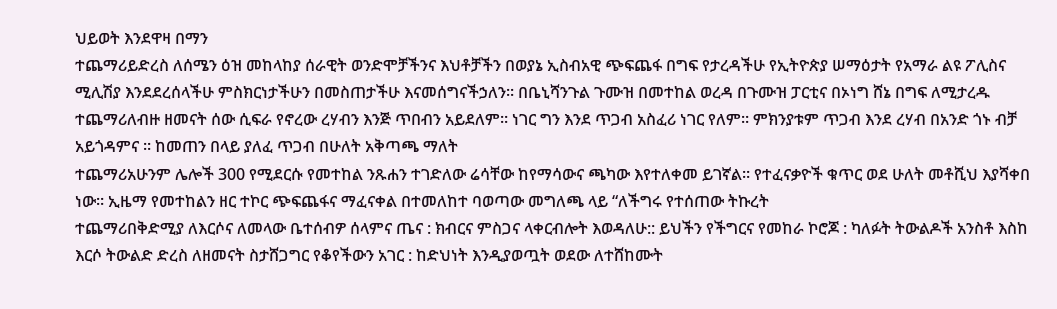ህይወት እንደዋዛ በማን
ተጨማሪይድረስ ለሰሜን ዕዝ መከላከያ ሰራዊት ወንድሞቻችንና እህቶቻችን በወያኔ ኢስብአዊ ጭፍጨፋ በግፍ የታረዳችሁ የኢትዮጵያ ሠማዕታት የአማራ ልዩ ፖሊስና ሚሊሽያ እንደደረሰላችሁ ምስክርነታችሁን በመስጠታችሁ እናመሰግናችኃለን፡፡ በቤኒሻንጉል ጉሙዝ በመተከል ወረዳ በጉሙዝ ፓርቲና በኦነግ ሸኔ በግፍ ለሚታረዱ
ተጨማሪለብዙ ዘመናት ሰው ሲፍራ የኖረው ረሃብን እንጅ ጥበብን አይደለም። ነገር ግን እንደ ጥጋብ አስፈሪ ነገር የለም። ምክንያቱም ጥጋብ እንደ ረሃብ በአንድ ጎኑ ብቻ አይጎዳምና ። ከመጠን በላይ ያለፈ ጥጋብ በሁለት አቅጣጫ ማለት
ተጨማሪአሁንም ሌሎች 300 የሚደርሱ የመተከል ንጹሐን ተገድለው ሬሳቸው ከየማሳውና ጫካው እየተለቀመ ይገኛል። የተፈናቃዮች ቁጥር ወደ ሁለት መቶሺህ እያሻቀበ ነው። ኢዜማ የመተከልን ዘር ተኮር ጭፍጨፋና ማፈናቀል በተመለከተ ባወጣው መግለጫ ላይ “ለችግሩ የተሰጠው ትኩረት
ተጨማሪበቅድሚያ ለእርሶና ለመላው ቤተሰብዎ ሰላምና ጤና : ክብርና ምስጋና ላቀርብሎት እወዳለሁ:: ይህችን የችግርና የመከራ ኮሮጆ : ካለፉት ትውልዶች አንስቶ እስከ እርሶ ትውልድ ድረስ ለዘመናት ስታሸጋግር የቆየችውን አገር : ከድህነት እንዲያወጧት ወደው ለተሸከሙት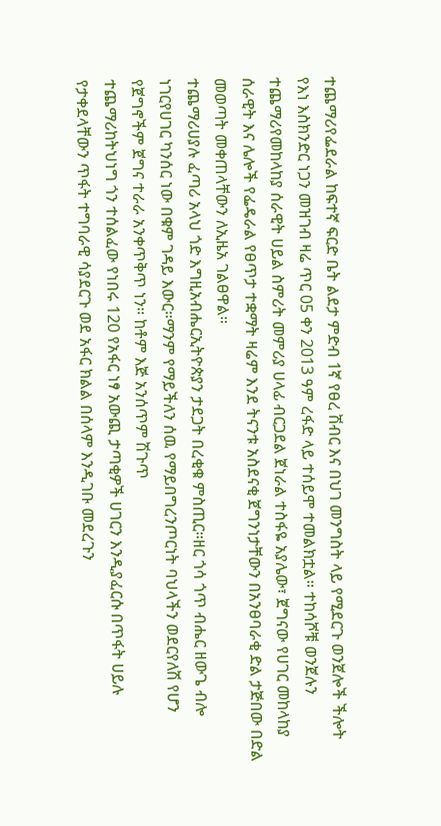ተጨማሪየፌደራል ከፍተኛ ፍርድ ቤት ልደታ ምድብ 1ኛ የፀረ ሽብር እና በህገ መንግስት ላይ የሚደርጉ ወንጀሎች ችሎት የእነ እስክንድር ነጋን መዝገብ ዛሬ ጥር 05 ቀን 2013 ዓም ረፋድ ላይ ተሰይሞ ተመልክቷል። ተከሳሾቹ ወንጀሉን
ተጨማሪየመከላከያ ሰራዊት ሀይል ስምሪት መምሪያ ሀላፊ ብርጋደል ጀነራል ተስፋዬ አያሌው፣ ጀግናው የሀገር መከላከያ ሰራዊት እና ሌሎች የፌዴራል የፀጥታ ተቋማት ዛሬም እንደ ትናንቱ አስደናቂ ጀግንነታቸውን በአንፀባራቂ ድል ታጅበው በድል መወጣት መቀጠላቸውን ለኢዜአ ገልፀዋል።
ተጨማሪሀያሉ ፈጣሪ አላህ ጎድ እግዚአብሔርኢትዮጵያን ታደጋት በረቂቁ ምስጢር።ዘር ጎሳ ጎጥ ብሔር ዘውጌ ብሎ ነገርየሀገር ካንሰር ነው በቁም ገዳይ እውር።ማንም የማይችለን ሰዉ የማይበግረንጦርነት ባህላችን ወደርየለሽ የሆን የጀግኖችም ጀግና ተራራ አንቀጥቅጥ ነን። ከቶም እጅ አንሰጥም ሽጉጥ
ተጨማሪከትህነግ ጎን ተሰልፈው የነበሩ 120 የአፋር ነፃ አውጪ ታጣቂዎች ሀገርን እንዲያፈርሱ በጥፋት ሀይሉ የታቀደላቸውን ጥፋት ተግባራዊ ሳያደርጉ ወደ አፋር ክልል በሰላም እንዲገቡ መደረጉን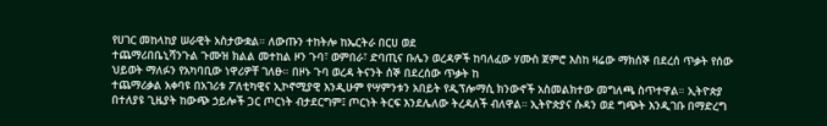የሀገር መከላከያ ሠራዊት አስታውቋል። ለውጡን ተከትሎ ከኤርትራ በርሀ ወደ
ተጨማሪበቤኒሻንጉል ጉሙዝ ክልል መተከል ዞን ጉባ፣ ወምበራ፣ ድባጢና ቡሌን ወረዳዎች ከባለፈው ሃሙስ ጀምሮ እስከ ዛሬው ማክሰኞ በደረሰ ጥቃት የሰው ህይወት ማለፉን የአካባቢው ነዋሪዎቸ ገለፁ። በዞኑ ጉባ ወረዳ ትናንት ሰኞ በደረሰው ጥቃት ከ
ተጨማሪቃል አቀባዩ በአገሪቱ ፖለቲካዊና ኢኮኖሚያዊ እንዲሁም የሣምንቱን አበይት የዲፕሎማሲ ክንውኖች አስመልክተው መግለጫ ስጥተዋል። ኢትዮጵያ በተለያዩ ጊዜያት ከውጭ ኃይሎች ጋር ጦርነት ብታደርግም፤ ጦርነት ትርፍ እንደሌለው ትረዳለች ብለዋል። ኢትዮጵያና ሱዳን ወደ ግጭት እንዲገቡ በማድረግ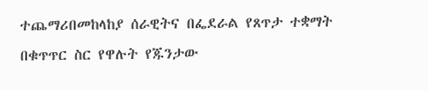ተጨማሪበመከላከያ ሰራዊትና በፌደራል የጸጥታ ተቋማት በቁጥጥር ስር የዋሉት የጁንታው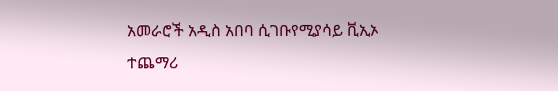አመራሮች አዲስ አበባ ሲገቡየሚያሳይ ቪኢኦ
ተጨማሪ